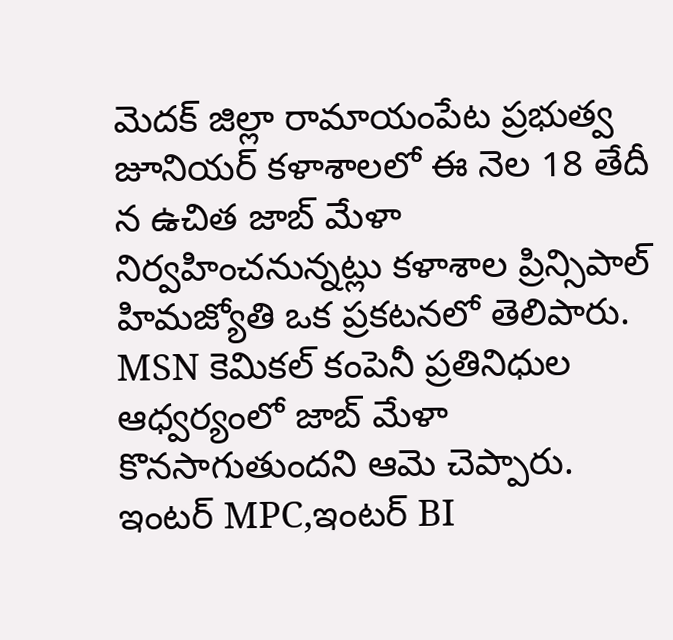మెదక్ జిల్లా రామాయంపేట ప్రభుత్వ జూనియర్ కళాశాలలో ఈ నెల 18 తేదీ న ఉచిత జాబ్ మేళా నిర్వహించనున్నట్లు కళాశాల ప్రిన్సిపాల్ హిమజ్యోతి ఒక ప్రకటనలో తెలిపారు. MSN కెమికల్ కంపెనీ ప్రతినిధుల ఆధ్వర్యంలో జాబ్ మేళా కొనసాగుతుందని ఆమె చెప్పారు.
ఇంటర్ MPC,ఇంటర్ BI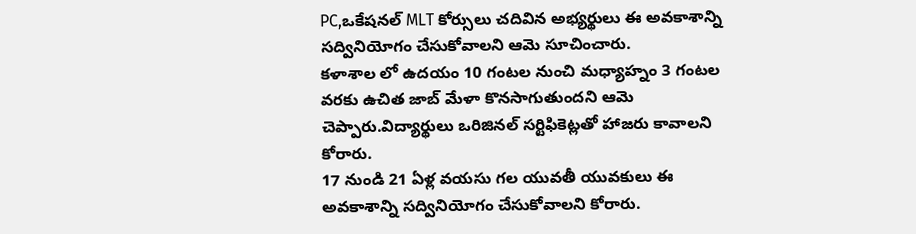PC,ఒకేషనల్ MLT కోర్సులు చదివిన అభ్యర్థులు ఈ అవకాశాన్ని సద్వినియోగం చేసుకోవాలని ఆమె సూచించారు.
కళాశాల లో ఉదయం 10 గంటల నుంచి మధ్యాహ్నం 3 గంటల వరకు ఉచిత జాబ్ మేళా కొనసాగుతుందని ఆమె చెప్పారు.విద్యార్థులు ఒరిజినల్ సర్టిఫికెట్లతో హాజరు కావాలని కోరారు.
17 నుండి 21 ఏళ్ల వయసు గల యువతీ యువకులు ఈ అవకాశాన్ని సద్వినియోగం చేసుకోవాలని కోరారు.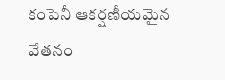కంపెనీ ఆకర్షణీయమైన వేతనం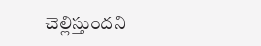చెల్లిస్తుందని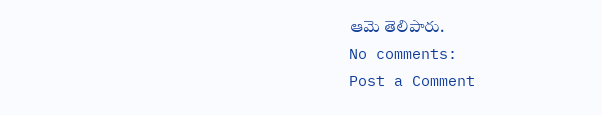ఆమె తెలిపారు.
No comments:
Post a Comment